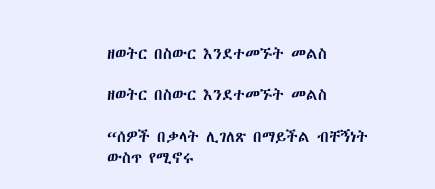ዘወትር በስውር እንደተመኙት መልስ

ዘወትር በስውር እንደተመኙት መልስ

“ሰዎች በቃላት ሊገለጽ በማይችል ብቸኝነት ውስጥ የሚኖሩ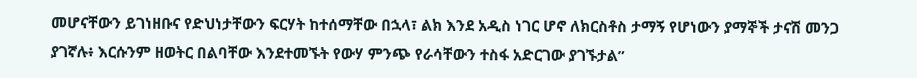መሆናቸውን ይገነዘቡና የድህነታቸውን ፍርሃት ከተሰማቸው በኋላ፣ ልክ እንደ አዲስ ነገር ሆኖ ለክርስቶስ ታማኝ የሆነውን ያማኞች ታናሽ መንጋ ያገኛሉ፥ እርሱንም ዘወትር በልባቸው እንደተመኙት የውሃ ምንጭ የራሳቸውን ተስፋ አድርገው ያገኙታል”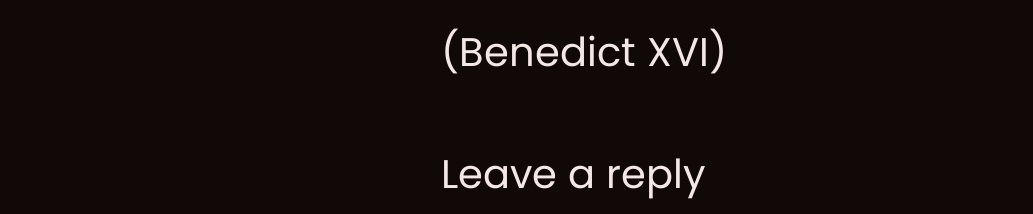(Benedict XVI)

Leave a reply